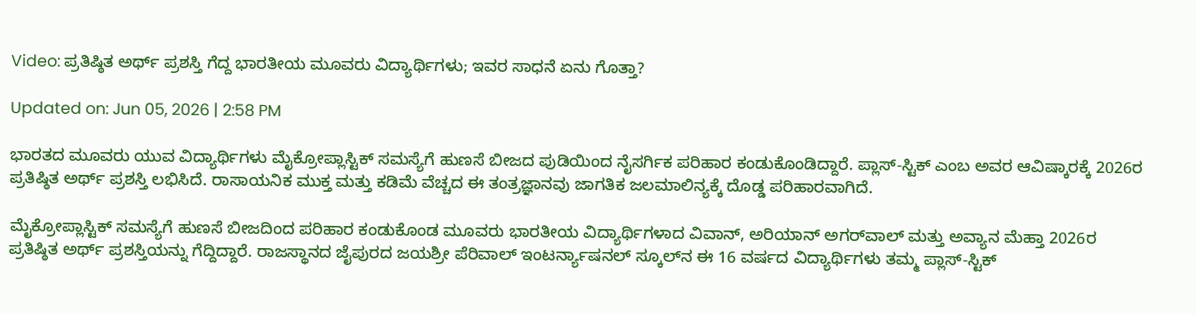Video: ಪ್ರತಿಷ್ಠಿತ ಅರ್ಥ್ ಪ್ರಶಸ್ತಿ ಗೆದ್ದ ಭಾರತೀಯ ಮೂವರು ವಿದ್ಯಾರ್ಥಿಗಳು; ಇವರ ಸಾಧನೆ ಏನು ಗೊತ್ತಾ?

Updated on: Jun 05, 2026 | 2:58 PM

ಭಾರತದ ಮೂವರು ಯುವ ವಿದ್ಯಾರ್ಥಿಗಳು ಮೈಕ್ರೋಪ್ಲಾಸ್ಟಿಕ್ ಸಮಸ್ಯೆಗೆ ಹುಣಸೆ ಬೀಜದ ಪುಡಿಯಿಂದ ನೈಸರ್ಗಿಕ ಪರಿಹಾರ ಕಂಡುಕೊಂಡಿದ್ದಾರೆ. ಪ್ಲಾಸ್-ಸ್ಟಿಕ್ ಎಂಬ ಅವರ ಆವಿಷ್ಕಾರಕ್ಕೆ 2026ರ ಪ್ರತಿಷ್ಠಿತ ಅರ್ಥ್ ಪ್ರಶಸ್ತಿ ಲಭಿಸಿದೆ. ರಾಸಾಯನಿಕ ಮುಕ್ತ ಮತ್ತು ಕಡಿಮೆ ವೆಚ್ಚದ ಈ ತಂತ್ರಜ್ಞಾನವು ಜಾಗತಿಕ ಜಲಮಾಲಿನ್ಯಕ್ಕೆ ದೊಡ್ಡ ಪರಿಹಾರವಾಗಿದೆ.

ಮೈಕ್ರೋಪ್ಲಾಸ್ಟಿಕ್ ಸಮಸ್ಯೆಗೆ ಹುಣಸೆ ಬೀಜದಿಂದ ಪರಿಹಾರ ಕಂಡುಕೊಂಡ ಮೂವರು ಭಾರತೀಯ ವಿದ್ಯಾರ್ಥಿಗಳಾದ ವಿವಾನ್, ಅರಿಯಾನ್ ಅಗರ್‌ವಾಲ್ ಮತ್ತು ಅವ್ಯಾನ ಮೆಹ್ತಾ 2026ರ ಪ್ರತಿಷ್ಠಿತ ಅರ್ಥ್ ಪ್ರಶಸ್ತಿಯನ್ನು ಗೆದ್ದಿದ್ದಾರೆ. ರಾಜಸ್ಥಾನದ ಜೈಪುರದ ಜಯಶ್ರೀ ಪೆರಿವಾಲ್ ಇಂಟರ್ನ್ಯಾಷನಲ್ ಸ್ಕೂಲ್‌ನ ಈ 16 ವರ್ಷದ ವಿದ್ಯಾರ್ಥಿಗಳು ತಮ್ಮ ಪ್ಲಾಸ್-ಸ್ಟಿಕ್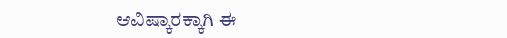ಆವಿಷ್ಕಾರಕ್ಕಾಗಿ ಈ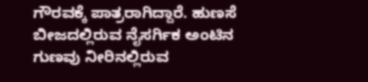ಗೌರವಕ್ಕೆ ಪಾತ್ರರಾಗಿದ್ದಾರೆ. ಹುಣಸೆ ಬೀಜದಲ್ಲಿರುವ ನೈಸರ್ಗಿಕ ಅಂಟಿನ ಗುಣವು ನೀರಿನಲ್ಲಿರುವ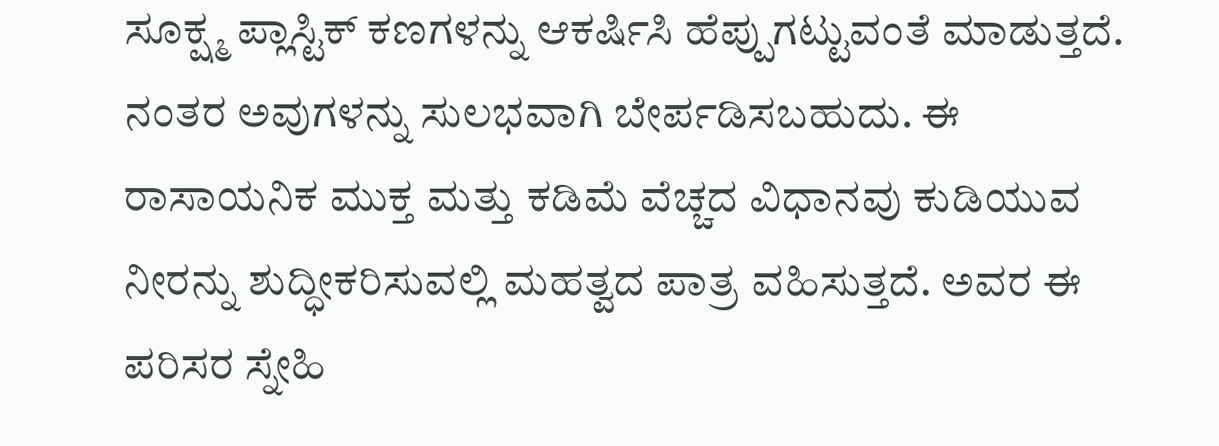ಸೂಕ್ಷ್ಮ ಪ್ಲಾಸ್ಟಿಕ್ ಕಣಗಳನ್ನು ಆಕರ್ಷಿಸಿ ಹೆಪ್ಪುಗಟ್ಟುವಂತೆ ಮಾಡುತ್ತದೆ. ನಂತರ ಅವುಗಳನ್ನು ಸುಲಭವಾಗಿ ಬೇರ್ಪಡಿಸಬಹುದು. ಈ ರಾಸಾಯನಿಕ ಮುಕ್ತ ಮತ್ತು ಕಡಿಮೆ ವೆಚ್ಚದ ವಿಧಾನವು ಕುಡಿಯುವ ನೀರನ್ನು ಶುದ್ಧೀಕರಿಸುವಲ್ಲಿ ಮಹತ್ವದ ಪಾತ್ರ ವಹಿಸುತ್ತದೆ. ಅವರ ಈ ಪರಿಸರ ಸ್ನೇಹಿ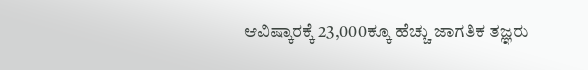ಆವಿಷ್ಕಾರಕ್ಕೆ 23,000ಕ್ಕೂ ಹೆಚ್ಚು ಜಾಗತಿಕ ತಜ್ಞರು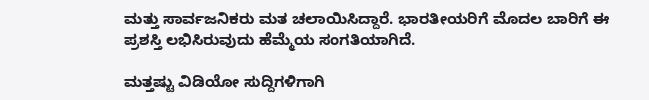ಮತ್ತು ಸಾರ್ವಜನಿಕರು ಮತ ಚಲಾಯಿಸಿದ್ದಾರೆ. ಭಾರತೀಯರಿಗೆ ಮೊದಲ ಬಾರಿಗೆ ಈ ಪ್ರಶಸ್ತಿ ಲಭಿಸಿರುವುದು ಹೆಮ್ಮೆಯ ಸಂಗತಿಯಾಗಿದೆ.

ಮತ್ತಷ್ಟು ವಿಡಿಯೋ ಸುದ್ದಿಗಳಿಗಾಗಿ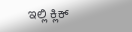ಇಲ್ಲಿ ಕ್ಲಿಕ್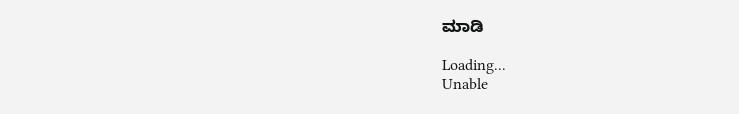ಮಾಡಿ

Loading...
Unable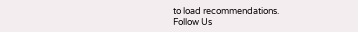to load recommendations.
Follow Us